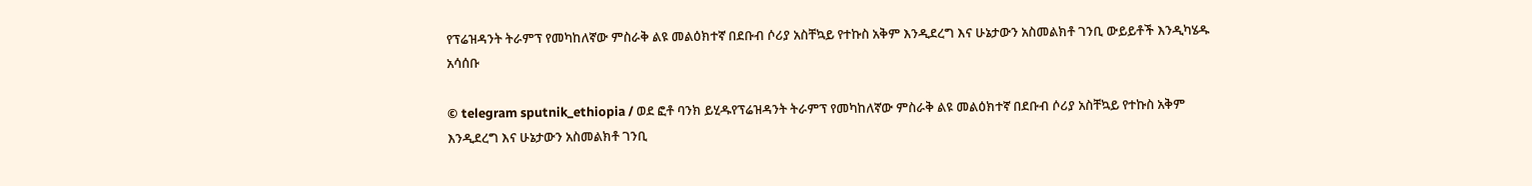የፕሬዝዳንት ትራምፕ የመካከለኛው ምስራቅ ልዩ መልዕክተኛ በደቡብ ሶሪያ አስቸኳይ የተኩስ አቅም እንዲደረግ እና ሁኔታውን አስመልክቶ ገንቢ ውይይቶች እንዲካሄዱ አሳሰቡ

© telegram sputnik_ethiopia / ወደ ፎቶ ባንክ ይሂዱየፕሬዝዳንት ትራምፕ የመካከለኛው ምስራቅ ልዩ መልዕክተኛ በደቡብ ሶሪያ አስቸኳይ የተኩስ አቅም እንዲደረግ እና ሁኔታውን አስመልክቶ ገንቢ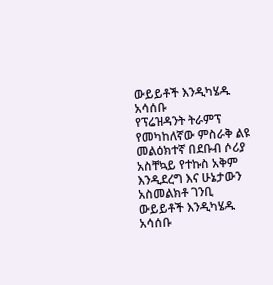ውይይቶች እንዲካሄዱ አሳሰቡ
የፕሬዝዳንት ትራምፕ የመካከለኛው ምስራቅ ልዩ መልዕክተኛ በደቡብ ሶሪያ አስቸኳይ የተኩስ አቅም እንዲደረግ እና ሁኔታውን አስመልክቶ ገንቢ ውይይቶች እንዲካሄዱ አሳሰቡ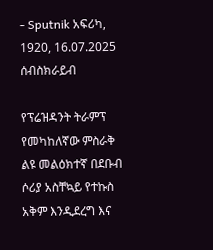- Sputnik አፍሪካ, 1920, 16.07.2025
ሰብስክራይብ

የፕሬዝዳንት ትራምፕ የመካከለኛው ምስራቅ ልዩ መልዕክተኛ በደቡብ ሶሪያ አስቸኳይ የተኩስ አቅም እንዲደረግ እና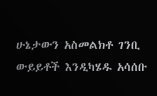ሁኔታውን አስመልክቶ ገንቢ ውይይቶች እንዲካሄዱ አሳሰቡ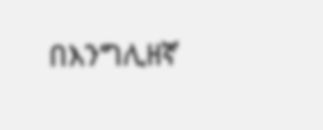በእንግሊዘኛ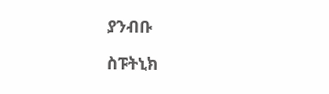ያንብቡ

ስፑትኒክ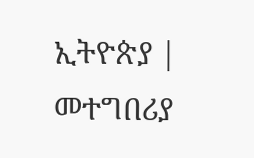ኢትዮጵያ | መተግበሪያ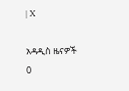| X

አዳዲስ ዜናዎች
0